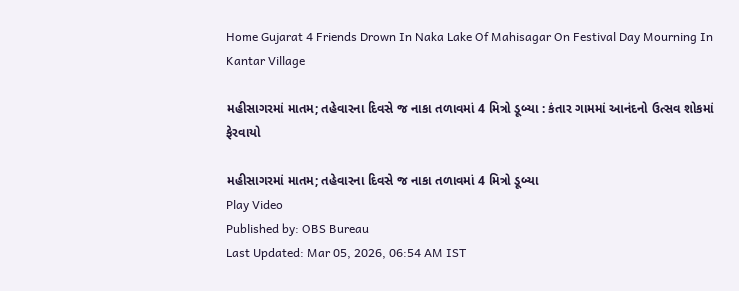Home Gujarat 4 Friends Drown In Naka Lake Of Mahisagar On Festival Day Mourning In Kantar Village

મહીસાગરમાં માતમ; તહેવારના દિવસે જ નાકા તળાવમાં 4 મિત્રો ડૂબ્યા : કંતાર ગામમાં આનંદનો ઉત્સવ શોકમાં ફેરવાયો

મહીસાગરમાં માતમ; તહેવારના દિવસે જ નાકા તળાવમાં 4 મિત્રો ડૂબ્યા
Play Video
Published by: OBS Bureau
Last Updated: Mar 05, 2026, 06:54 AM IST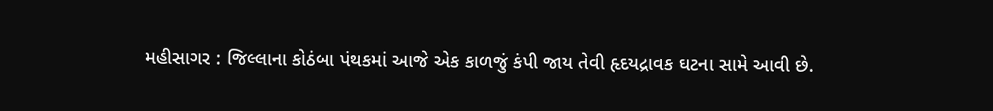મહીસાગર : જિલ્લાના કોઠંબા પંથકમાં આજે એક કાળજું કંપી જાય તેવી હૃદયદ્રાવક ઘટના સામે આવી છે.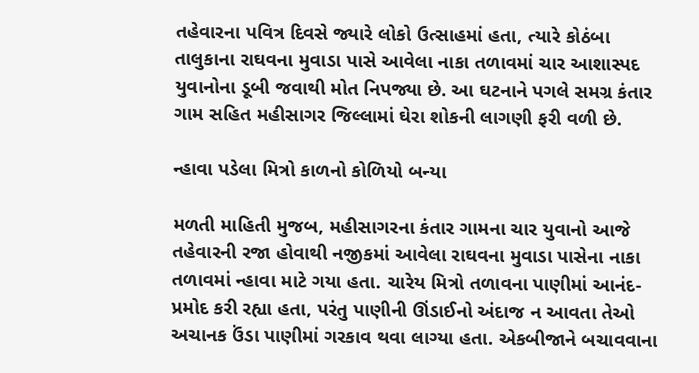તહેવારના પવિત્ર દિવસે જ્યારે લોકો ઉત્સાહમાં હતા, ત્યારે કોઠંબા તાલુકાના રાઘવના મુવાડા પાસે આવેલા નાકા તળાવમાં ચાર આશાસ્પદ યુવાનોના ડૂબી જવાથી મોત નિપજ્યા છે. આ ઘટનાને પગલે સમગ્ર કંતાર ગામ સહિત મહીસાગર જિલ્લામાં ઘેરા શોકની લાગણી ફરી વળી છે.

ન્હાવા પડેલા મિત્રો કાળનો કોળિયો બન્યા

મળતી માહિતી મુજબ, મહીસાગરના કંતાર ગામના ચાર યુવાનો આજે તહેવારની રજા હોવાથી નજીકમાં આવેલા રાઘવના મુવાડા પાસેના નાકા તળાવમાં ન્હાવા માટે ગયા હતા. ચારેય મિત્રો તળાવના પાણીમાં આનંદ-પ્રમોદ કરી રહ્યા હતા, પરંતુ પાણીની ઊંડાઈનો અંદાજ ન આવતા તેઓ અચાનક ઉંડા પાણીમાં ગરકાવ થવા લાગ્યા હતા. એકબીજાને બચાવવાના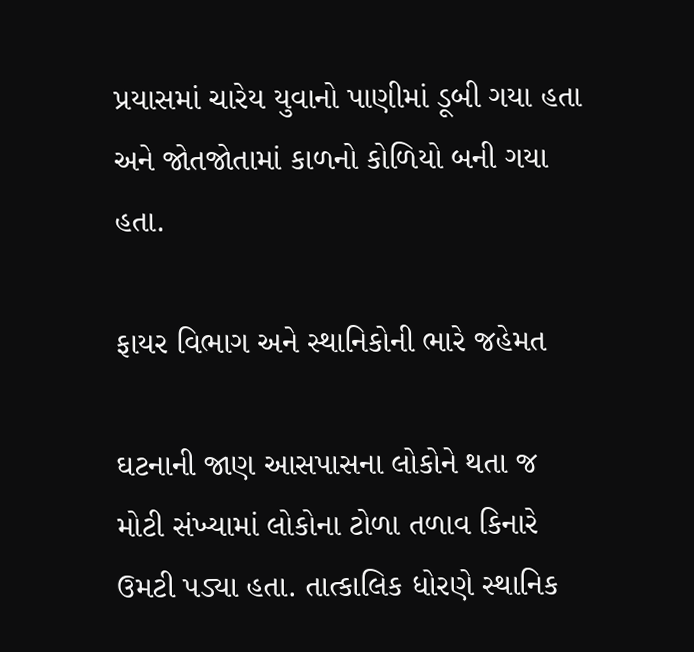પ્રયાસમાં ચારેય યુવાનો પાણીમાં ડૂબી ગયા હતા અને જોતજોતામાં કાળનો કોળિયો બની ગયા હતા.

ફાયર વિભાગ અને સ્થાનિકોની ભારે જહેમત

ઘટનાની જાણ આસપાસના લોકોને થતા જ મોટી સંખ્યામાં લોકોના ટોળા તળાવ કિનારે ઉમટી પડ્યા હતા. તાત્કાલિક ધોરણે સ્થાનિક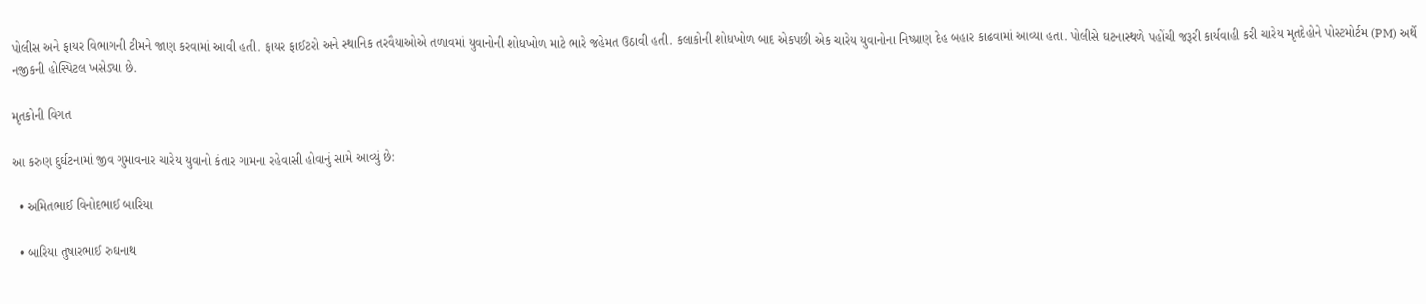પોલીસ અને ફાયર વિભાગની ટીમને જાણ કરવામાં આવી હતી. ફાયર ફાઈટરો અને સ્થાનિક તરવૈયાઓએ તળાવમાં યુવાનોની શોધખોળ માટે ભારે જહેમત ઉઠાવી હતી. કલાકોની શોધખોળ બાદ એકપછી એક ચારેય યુવાનોના નિષ્પ્રાણ દેહ બહાર કાઢવામાં આવ્યા હતા. પોલીસે ઘટનાસ્થળે પહોંચી જરૂરી કાર્યવાહી કરી ચારેય મૃતદેહોને પોસ્ટમોર્ટમ (PM) અર્થે નજીકની હોસ્પિટલ ખસેડ્યા છે.

મૃતકોની વિગત

આ કરુણ દુર્ઘટનામાં જીવ ગુમાવનાર ચારેય યુવાનો કંતાર ગામના રહેવાસી હોવાનું સામે આવ્યું છે:

  • અમિતભાઈ વિનોદભાઈ બારિયા

  • બારિયા તુષારભાઈ રુઘનાથ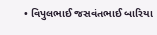• વિપુલભાઈ જસવંતભાઈ બારિયા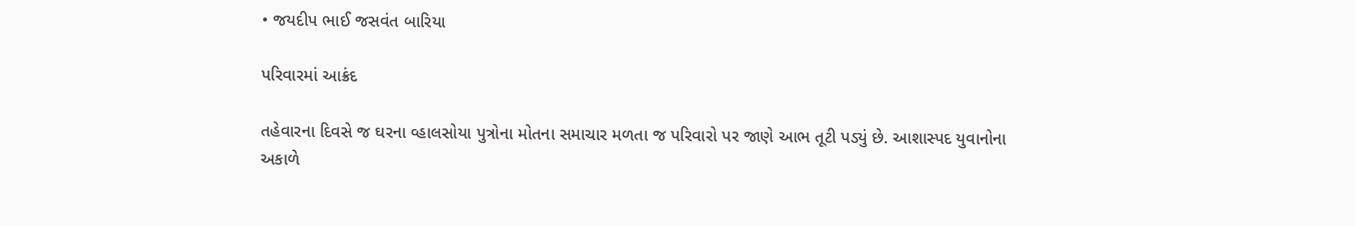• જયદીપ ભાઈ જસવંત બારિયા

પરિવારમાં આક્રંદ

તહેવારના દિવસે જ ઘરના વ્હાલસોયા પુત્રોના મોતના સમાચાર મળતા જ પરિવારો પર જાણે આભ તૂટી પડ્યું છે. આશાસ્પદ યુવાનોના અકાળે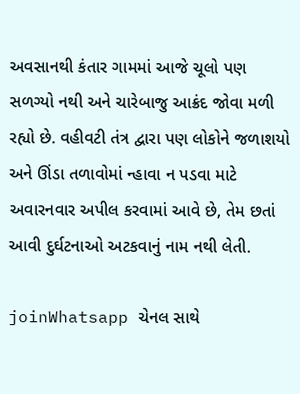અવસાનથી કંતાર ગામમાં આજે ચૂલો પણ સળગ્યો નથી અને ચારેબાજુ આક્રંદ જોવા મળી રહ્યો છે. વહીવટી તંત્ર દ્વારા પણ લોકોને જળાશયો અને ઊંડા તળાવોમાં ન્હાવા ન પડવા માટે અવારનવાર અપીલ કરવામાં આવે છે, તેમ છતાં આવી દુર્ઘટનાઓ અટકવાનું નામ નથી લેતી.

joinWhatsapp ચેનલ સાથે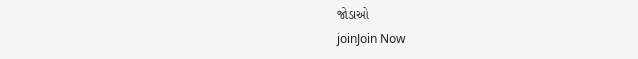જોડાઓ
joinJoin Now